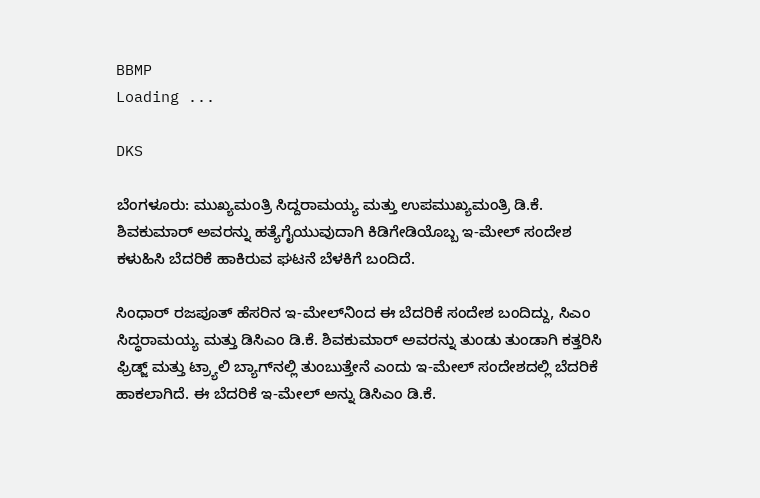BBMP
Loading ...

DKS

ಬೆಂಗಳೂರು: ಮುಖ್ಯಮಂತ್ರಿ ಸಿದ್ದರಾಮಯ್ಯ ಮತ್ತು ಉಪಮುಖ್ಯಮಂತ್ರಿ ಡಿ.ಕೆ. ಶಿವಕುಮಾರ್‌ ಅವರನ್ನು ಹತ್ಯೆಗೈಯುವುದಾಗಿ ಕಿಡಿಗೇಡಿಯೊಬ್ಬ ಇ-ಮೇಲ್‌ ಸಂದೇಶ ಕಳುಹಿಸಿ ಬೆದರಿಕೆ ಹಾಕಿರುವ ಘಟನೆ ಬೆಳಕಿಗೆ ಬಂದಿದೆ.

ಸಿಂಧಾರ್‌ ರಜಪೂತ್‌ ಹೆಸರಿನ ಇ-ಮೇಲ್‌ನಿಂದ ಈ ಬೆದರಿಕೆ ಸಂದೇಶ ಬಂದಿದ್ದು, ಸಿಎಂ ಸಿದ್ಧರಾಮಯ್ಯ ಮತ್ತು ಡಿಸಿಎಂ ಡಿ.ಕೆ. ಶಿವಕುಮಾರ್‌ ಅವರನ್ನು ತುಂಡು ತುಂಡಾಗಿ ಕತ್ತರಿಸಿ ಫ್ರಿಡ್ಜ್ ಮತ್ತು ಟ್ರ್ಯಾಲಿ ಬ್ಯಾಗ್‌ನಲ್ಲಿ ತುಂಬುತ್ತೇನೆ ಎಂದು ಇ-ಮೇಲ್‌ ಸಂದೇಶದಲ್ಲಿ ಬೆದರಿಕೆ ಹಾಕಲಾಗಿದೆ. ಈ ಬೆದರಿಕೆ ಇ-ಮೇಲ್‌ ಅನ್ನು ಡಿಸಿಎಂ ಡಿ.ಕೆ.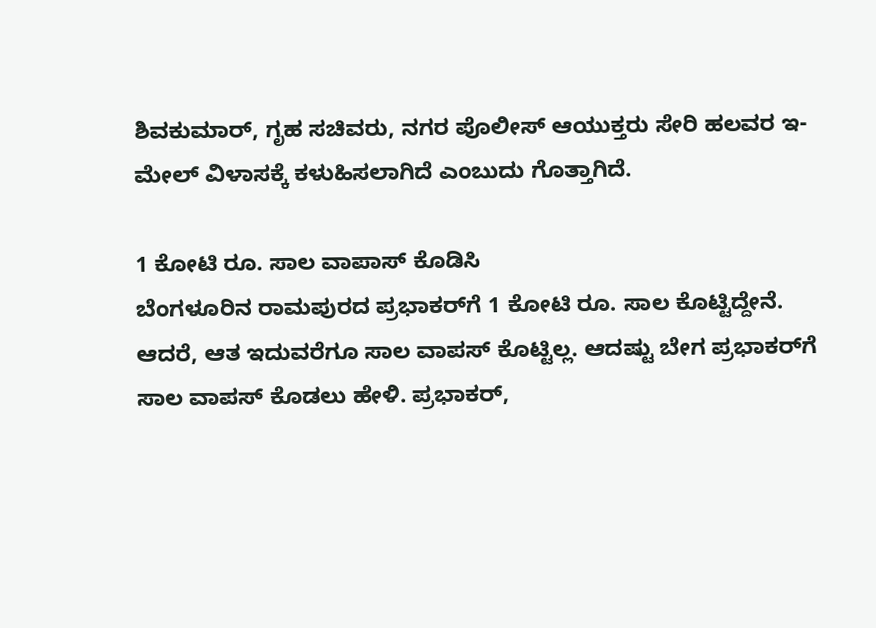ಶಿವಕುಮಾರ್‌, ಗೃಹ ಸಚಿವರು, ನಗರ ಪೊಲೀಸ್‌ ಆಯುಕ್ತರು ಸೇರಿ ಹಲವರ ಇ-ಮೇಲ್‌ ವಿಳಾಸಕ್ಕೆ ಕಳುಹಿಸಲಾಗಿದೆ ಎಂಬುದು ಗೊತ್ತಾಗಿದೆ.

1 ಕೋಟಿ ರೂ. ಸಾಲ ವಾಪಾಸ್‌ ಕೊಡಿಸಿ
ಬೆಂಗಳೂರಿನ ರಾಮಪುರದ ಪ್ರಭಾಕರ್‌ಗೆ 1 ಕೋಟಿ ರೂ. ಸಾಲ ಕೊಟ್ಟಿದ್ದೇನೆ. ಆದರೆ, ಆತ ಇದುವರೆಗೂ ಸಾಲ ವಾಪಸ್‌ ಕೊಟ್ಟಿಲ್ಲ. ಆದಷ್ಟು ಬೇಗ ಪ್ರಭಾಕರ್‌ಗೆ ಸಾಲ ವಾಪಸ್‌ ಕೊಡಲು ಹೇಳಿ. ಪ್ರಭಾಕರ್‌,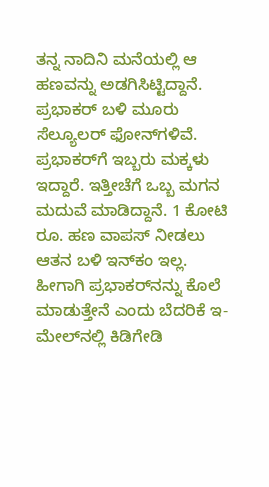ತನ್ನ ನಾದಿನಿ ಮನೆಯಲ್ಲಿ ಆ ಹಣವನ್ನು ಅಡಗಿಸಿಟ್ಟಿದ್ದಾನೆ. ಪ್ರಭಾಕರ್‌ ಬಳಿ ಮೂರು ಸೆಲ್ಯೂಲರ್‌ ಫೋನ್‌ಗಳಿವೆ. ಪ್ರಭಾಕರ್‌ಗೆ ಇಬ್ಬರು ಮಕ್ಕಳು ಇದ್ದಾರೆ. ಇತ್ತೀಚೆಗೆ ಒಬ್ಬ ಮಗನ ಮದುವೆ ಮಾಡಿದ್ದಾನೆ. 1 ಕೋಟಿ ರೂ. ಹಣ ವಾಪಸ್‌ ನೀಡಲು ಆತನ ಬಳಿ ಇನ್‌ಕಂ ಇಲ್ಲ. ಹೀಗಾಗಿ ಪ್ರಭಾಕರ್‌ನನ್ನು ಕೊಲೆ ಮಾಡುತ್ತೇನೆ ಎಂದು ಬೆದರಿಕೆ ಇ-ಮೇಲ್‌ನಲ್ಲಿ ಕಿಡಿಗೇಡಿ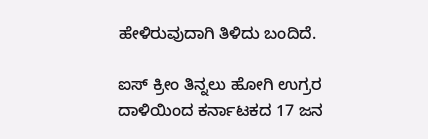ಹೇಳಿರುವುದಾಗಿ ತಿಳಿದು ಬಂದಿದೆ.

ಐಸ್ ಕ್ರೀಂ ತಿನ್ನಲು ಹೋಗಿ ಉಗ್ರರ ದಾಳಿಯಿಂದ ಕರ್ನಾಟಕದ 17 ಜನ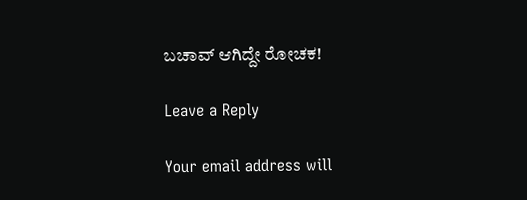ಬಚಾವ್ ಆಗಿದ್ದೇ ರೋಚಕ!

Leave a Reply

Your email address will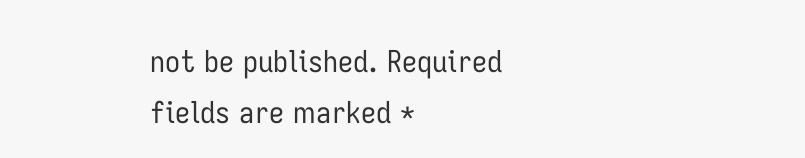not be published. Required fields are marked *